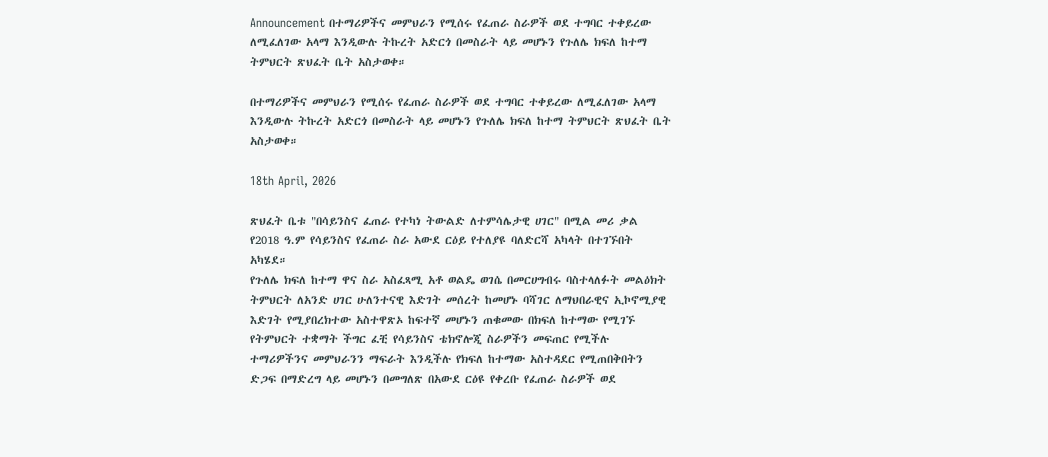Announcement በተማሪዎችና መምህራን የሚሰሩ የፈጠራ ስራዎች ወደ ተግባር ተቀይረው ለሚፈለገው አላማ እንዲውሉ ትኩረት አድርጎ በመስራት ላይ መሆኑን የጉለሌ ክፍለ ከተማ ትምህርት ጽህፈት ቤት አስታወቀ።

በተማሪዎችና መምህራን የሚሰሩ የፈጠራ ስራዎች ወደ ተግባር ተቀይረው ለሚፈለገው አላማ እንዲውሉ ትኩረት አድርጎ በመስራት ላይ መሆኑን የጉለሌ ክፍለ ከተማ ትምህርት ጽህፈት ቤት አስታወቀ።

18th April, 2026

ጽህፈት ቤቱ "በሳይንስና ፈጠራ የተካነ ትውልድ ለተምሳሌታዊ ሀገር" በሚል መሪ ቃል የ2018 ዓ.ም የሳይንስና የፈጠራ ስራ አውደ ርዕይ የተለያዩ ባለድርሻ አካላት በተገኙበት አካሄደ።
የጉለሌ ክፍለ ከተማ ዋና ስራ አስፈጻሚ አቶ ወልዴ ወገሴ በመርሀግብሩ ባስተላለፉት መልዕክት ትምህርት ለአንድ ሀገር ሁለንተናዊ እድገት መሰረት ከመሆኑ ባሻገር ለማህበራዊና ኢኮኖሚያዊ እድገት የሚያበረክተው አስተዋጽኦ ከፍተኛ መሆኑን ጠቁመው በክፍለ ከተማው የሚገኙ የትምህርት ተቋማት ችግር ፈቺ የሳይንስና ቴክኖሎጂ ስራዎችን መፍጠር የሚችሉ ተማሪዎችንና መምህራንን ማፍራት እንዲችሉ የክፍለ ከተማው አስተዳደር የሚጠበቅበትን ድጋፍ በማድረግ ላይ መሆኑን በመግለጽ በአውደ ርዕዩ የቀረቡ የፈጠራ ስራዎች ወደ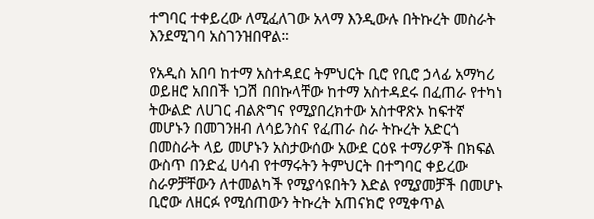ተግባር ተቀይረው ለሚፈለገው አላማ እንዲውሉ በትኩረት መስራት እንደሚገባ አስገንዝበዋል።

የአዲስ አበባ ከተማ አስተዳደር ትምህርት ቢሮ የቢሮ ኃላፊ አማካሪ ወይዘሮ አበበች ነጋሽ በበኩላቸው ከተማ አስተዳደሩ በፈጠራ የተካነ ትውልድ ለሀገር ብልጽግና የሚያበረክተው አስተዋጽኦ ከፍተኛ መሆኑን በመገንዘብ ለሳይንስና የፈጠራ ስራ ትኩረት አድርጎ በመስራት ላይ መሆኑን አስታውሰው አውደ ርዕዩ ተማሪዎች በክፍል ውስጥ በንድፈ ሀሳብ የተማሩትን ትምህርት በተግባር ቀይረው ስራዎቻቸውን ለተመልካች የሚያሳዩበትን እድል የሚያመቻች በመሆኑ ቢሮው ለዘርፉ የሚሰጠውን ትኩረት አጠናክሮ የሚቀጥል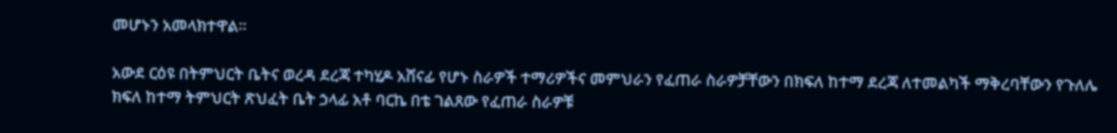መሆኑን አመላክተዋል።

አውደ ርዕዩ በትምህርት ቤትና ወረዳ ደረጃ ተካሂዶ አሸናፊ የሆኑ ስራዎች ተማሪዎችና መምህራን የፈጠራ ስራዎቻቸውን በክፍለ ከተማ ደረጃ ለተመልካች ማቅረባቸውን የጉለሌ ክፍለ ከተማ ትምህርት ጽህፈት ቤት ኃላፊ አቶ ባርኬ በቴ ገልጸው የፈጠራ ስራዎቹ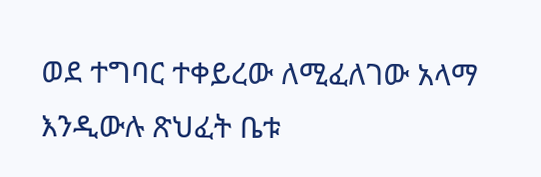ወደ ተግባር ተቀይረው ለሚፈለገው አላማ እንዲውሉ ጽህፈት ቤቱ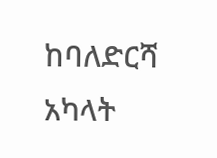ከባለድርሻ አካላት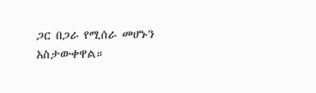ጋር በጋራ የሚሰራ መሆኑን አስታውቀዋል።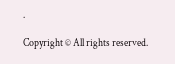.

Copyright © All rights reserved.